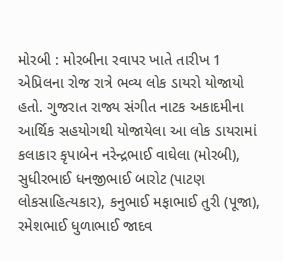મોરબી : મોરબીના રવાપર ખાતે તારીખ 1 એપ્રિલના રોજ રાત્રે ભવ્ય લોક ડાયરો યોજાયો હતો. ગુજરાત રાજ્ય સંગીત નાટક અકાદમીના આર્થિક સહયોગથી યોજાયેલા આ લોક ડાયરામાં કલાકાર કૃપાબેન નરેન્દ્રભાઈ વાઘેલા (મોરબી), સુધીરભાઈ ધનજીભાઈ બારોટ (પાટણ લોકસાહિત્યકાર), કનુભાઈ મફાભાઈ તુરી (પૂજા), રમેશભાઈ ધુળાભાઈ જાદવ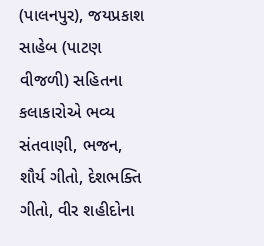(પાલનપુર), જયપ્રકાશ સાહેબ (પાટણ વીજળી) સહિતના કલાકારોએ ભવ્ય સંતવાણી, ભજન, શૌર્ય ગીતો, દેશભક્તિ ગીતો, વીર શહીદોના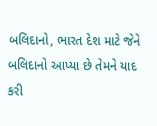બલિદાનો, ભારત દેશ માટે જેને બલિદાનો આપ્યા છે તેમને યાદ કરી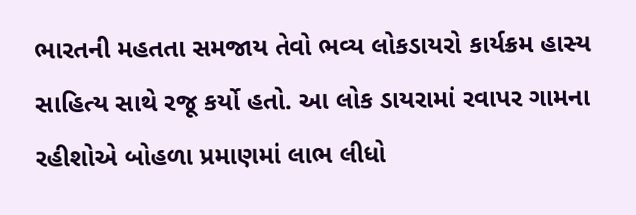ભારતની મહતતા સમજાય તેવો ભવ્ય લોકડાયરો કાર્યક્રમ હાસ્ય સાહિત્ય સાથે રજૂ કર્યો હતો. આ લોક ડાયરામાં રવાપર ગામના રહીશોએ બોહળા પ્રમાણમાં લાભ લીધો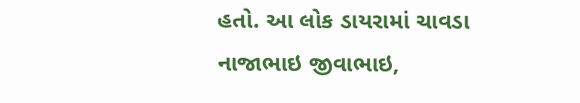હતો. આ લોક ડાયરામાં ચાવડા નાજાભાઇ જીવાભાઇ,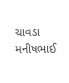ચાવડા મનીષભાઈ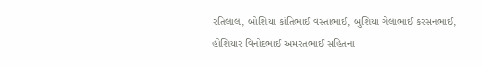રતિલાલ, બોશિયા કાંતિભાઈ વસ્તાભાઈ, બુશિયા ગેલાભાઈ કરસનભાઈ, હોશિયાર વિનોદભાઈ અમરતભાઈ સહિતના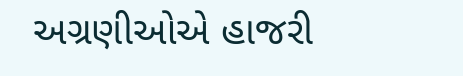અગ્રણીઓએ હાજરી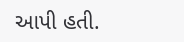આપી હતી.